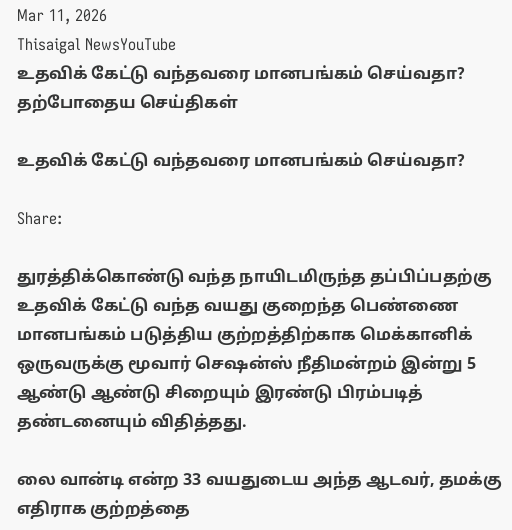Mar 11, 2026
Thisaigal NewsYouTube
உதவிக் கேட்டு வந்தவரை மானபங்கம் செய்வதா?
தற்போதைய செய்திகள்

உதவிக் கேட்டு வந்தவரை மானபங்கம் செய்வதா?

Share:

துரத்திக்கொண்டு வந்த நாயிடமிருந்த தப்பிப்பதற்கு உதவிக் கேட்டு வந்த வயது குறைந்த பெண்ணை மானபங்கம் படுத்திய குற்றத்திற்காக மெக்கானிக் ஒருவருக்கு மூவார் செஷன்ஸ் நீதிமன்றம் இன்று 5 ஆண்டு ஆண்டு சிறையும் இரண்டு பிரம்படித் தண்டனையும் விதித்தது.

லை வான்டி என்ற 33 வயதுடைய அந்த ஆடவர், தமக்கு எதிராக குற்றத்தை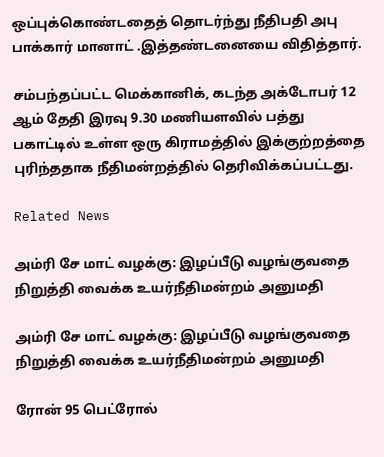ஒப்புக்கொண்டதைத் தொடர்ந்து நீதிபதி அபு பாக்கார் மானாட் .இத்தண்டனையை விதித்தார்.

சம்பந்தப்பட்ட மெக்கானிக், கடந்த அக்டோபர் 12 ஆம் தேதி இரவு 9.30 மணியளவில் பத்து பகாட்டில் உள்ள ஒரு கிராமத்தில் இக்குற்றத்தை புரிந்ததாக நீதிமன்றத்தில் தெரிவிக்கப்பட்டது.

Related News

அம்ரி சே மாட் வழக்கு: இழப்பீடு வழங்குவதை நிறுத்தி வைக்க உயர்நீதிமன்றம் அனுமதி

அம்ரி சே மாட் வழக்கு: இழப்பீடு வழங்குவதை நிறுத்தி வைக்க உயர்நீதிமன்றம் அனுமதி

ரோன் 95 பெட்ரோல்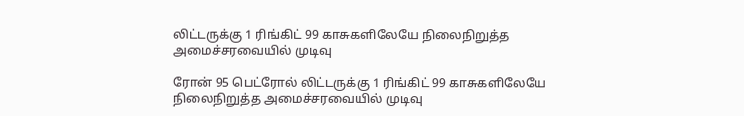லிட்டருக்கு 1 ரிங்கிட் 99 காசுகளிலேயே நிலைநிறுத்த அமைச்சரவையில் முடிவு

ரோன் 95 பெட்ரோல் லிட்டருக்கு 1 ரிங்கிட் 99 காசுகளிலேயே நிலைநிறுத்த அமைச்சரவையில் முடிவு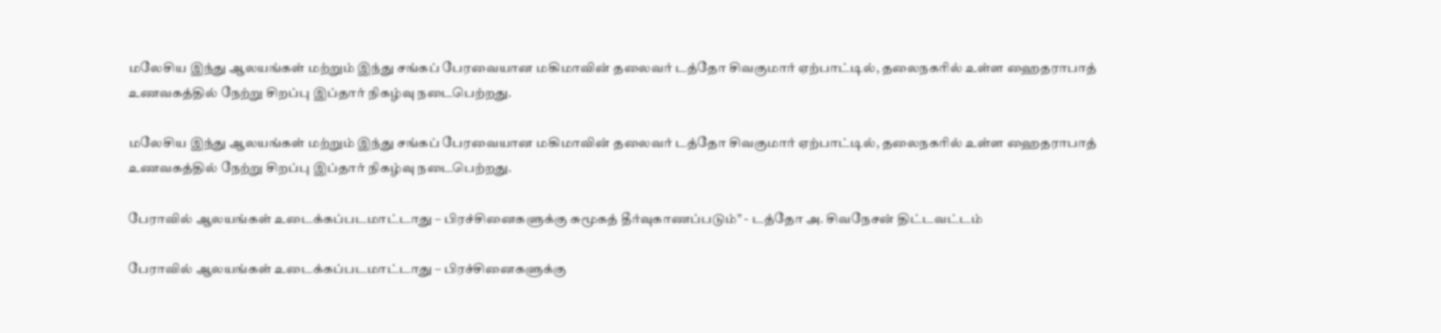மலேசிய இந்து ஆலயங்கள் மற்றும் இந்து சங்கப் பேரவையான மகிமாவின் தலைவர் டத்தோ சிவகுமார் ஏற்பாட்டில், தலைநகரில் உள்ள ஹைதராபாத் உணவகத்தில் நேற்று சிறப்பு இப்தார் நிகழ்வு நடைபெற்றது.

மலேசிய இந்து ஆலயங்கள் மற்றும் இந்து சங்கப் பேரவையான மகிமாவின் தலைவர் டத்தோ சிவகுமார் ஏற்பாட்டில், தலைநகரில் உள்ள ஹைதராபாத் உணவகத்தில் நேற்று சிறப்பு இப்தார் நிகழ்வு நடைபெற்றது.

பேராவில் ஆலயங்கள் உடைக்கப்படமாட்டாது – பிரச்சினைகளுக்கு சுமூகத் தீர்வுகாணப்படும்" - டத்தோ அ. சிவநேசன் திட்டவட்டம்

பேராவில் ஆலயங்கள் உடைக்கப்படமாட்டாது – பிரச்சினைகளுக்கு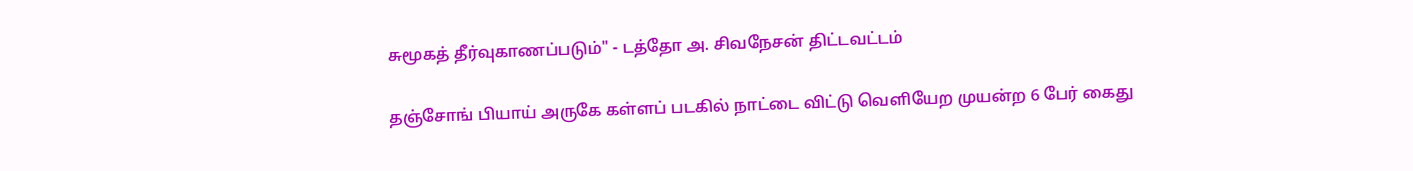சுமூகத் தீர்வுகாணப்படும்" - டத்தோ அ. சிவநேசன் திட்டவட்டம்

தஞ்சோங் பியாய் அருகே கள்ளப் படகில் நாட்டை விட்டு வெளியேற முயன்ற 6 பேர் கைது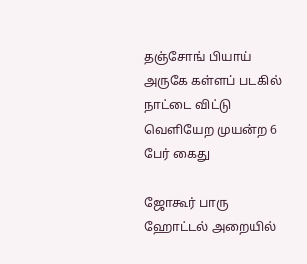தஞ்சோங் பியாய் அருகே கள்ளப் படகில் நாட்டை விட்டு வெளியேற முயன்ற 6 பேர் கைது

ஜோகூர் பாரு ஹோட்டல் அறையில்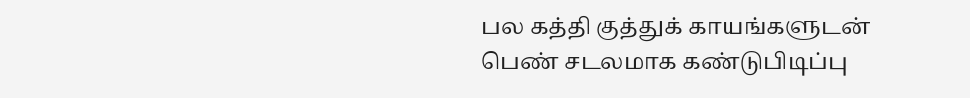பல கத்தி குத்துக் காயங்களுடன் பெண் சடலமாக கண்டுபிடிப்பு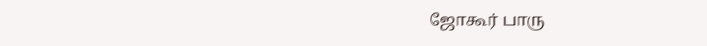ஜோகூர் பாரு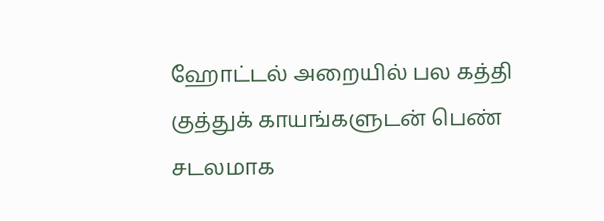ஹோட்டல் அறையில் பல கத்தி குத்துக் காயங்களுடன் பெண் சடலமாக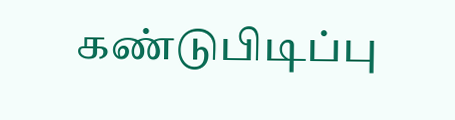கண்டுபிடிப்பு